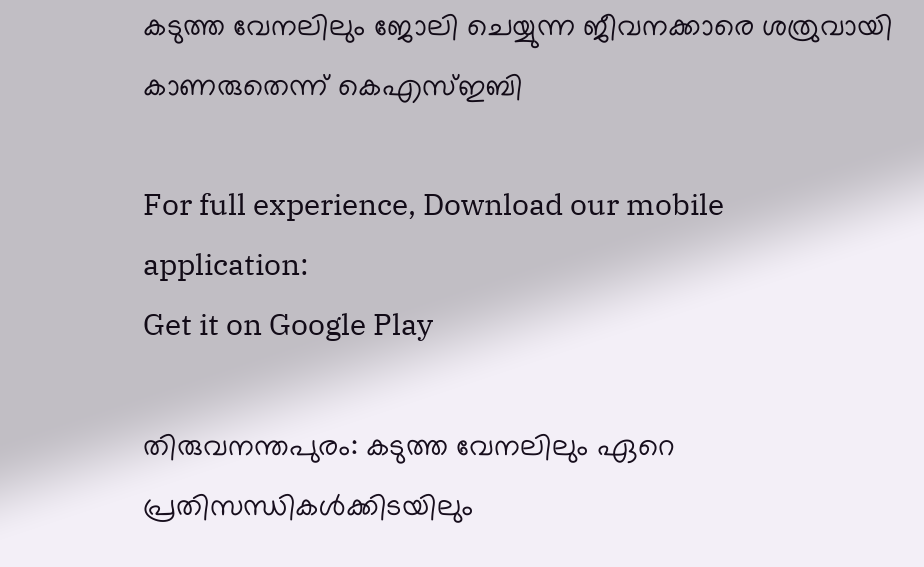കടുത്ത വേനലിലും ജോലി ചെയ്യുന്ന ജീവനക്കാരെ ശത്രുവായി കാണരുതെന്ന് കെഎസ്ഇബി

For full experience, Download our mobile application:
Get it on Google Play

തിരുവനന്തപുരം: കടുത്ത വേനലിലും ഏറെ പ്രതിസന്ധികൾക്കിടയിലും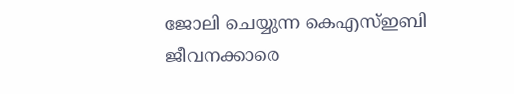ജോലി ചെയ്യുന്ന കെഎസ്ഇബി ജീവനക്കാരെ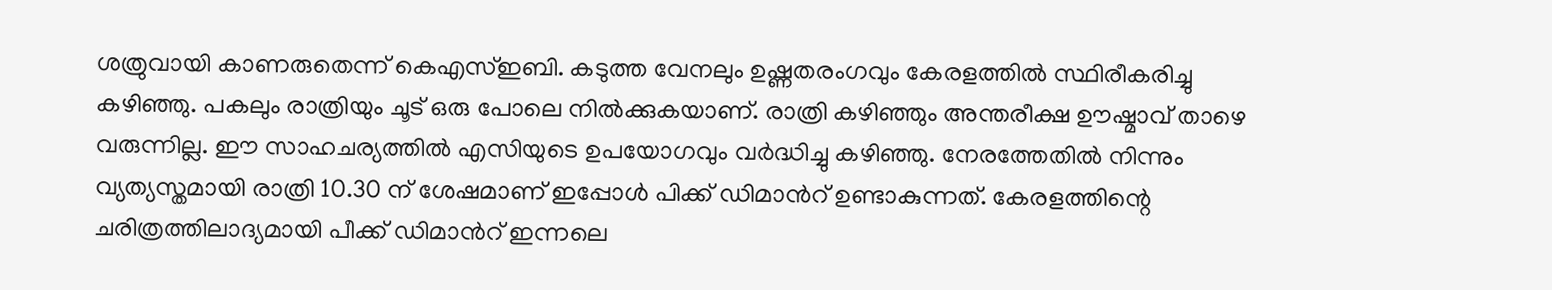ശത്രുവായി കാണരുതെന്ന് കെഎസ്ഇബി. കടുത്ത വേനലും ഉഷ്ണതരംഗവും കേരളത്തിൽ സ്ഥിരീകരിച്ചു കഴിഞ്ഞു. പകലും രാത്രിയും ചൂട് ഒരു പോലെ നിൽക്കുകയാണ്. രാത്രി കഴിഞ്ഞും അന്തരീക്ഷ ഊഷ്മാവ് താഴെ വരുന്നില്ല. ഈ സാഹചര്യത്തിൽ എസിയുടെ ഉപയോഗവും വർദ്ധിച്ചു കഴിഞ്ഞു. നേരത്തേതിൽ നിന്നും വ്യത്യസ്തമായി രാത്രി 10.30 ന് ശേഷമാണ് ഇപ്പോൾ പിക്ക് ഡിമാൻറ് ഉണ്ടാകുന്നത്. കേരളത്തിന്റെ ചരിത്രത്തിലാദ്യമായി പീക്ക് ഡിമാൻറ് ഇന്നലെ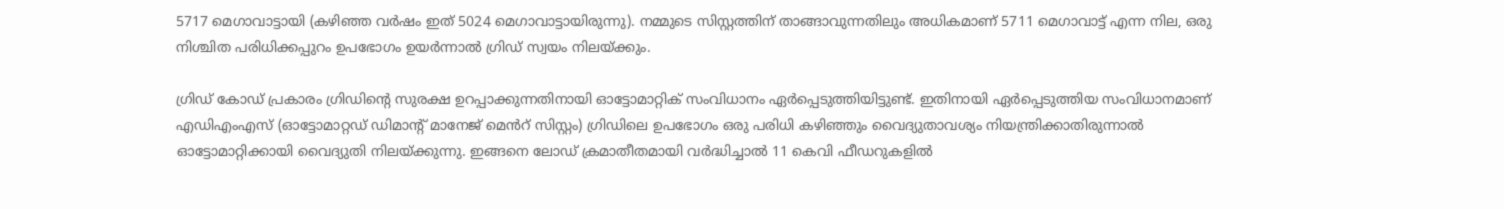5717 മെഗാവാട്ടായി (കഴിഞ്ഞ വർഷം ഇത് 5024 മെഗാവാട്ടായിരുന്നു). നമ്മുടെ സിസ്റ്റത്തിന് താങ്ങാവുന്നതിലും അധികമാണ് 5711 മെഗാവാട്ട് എന്ന നില, ഒരു നിശ്ചിത പരിധിക്കപ്പുറം ഉപഭോഗം ഉയർന്നാൽ ഗ്രിഡ് സ്വയം നിലയ്ക്കും.

ഗ്രിഡ് കോഡ് പ്രകാരം ഗ്രിഡിന്റെ സുരക്ഷ ഉറപ്പാക്കുന്നതിനായി ഓട്ടോമാറ്റിക് സംവിധാനം ഏർപ്പെടുത്തിയിട്ടുണ്ട്. ഇതിനായി ഏർപ്പെടുത്തിയ സംവിധാനമാണ് എഡിഎംഎസ് (ഓട്ടോമാറ്റഡ് ഡിമാന്റ് മാനേജ് മെൻറ് സിസ്റ്റം) ഗ്രിഡിലെ ഉപഭോഗം ഒരു പരിധി കഴിഞ്ഞും വൈദ്യുതാവശ്യം നിയന്ത്രിക്കാതിരുന്നാൽ ഓട്ടോമാറ്റിക്കായി വൈദ്യുതി നിലയ്ക്കുന്നു. ഇങ്ങനെ ലോഡ് ക്രമാതീതമായി വർദ്ധിച്ചാൽ 11 കെവി ഫീഡറുകളിൽ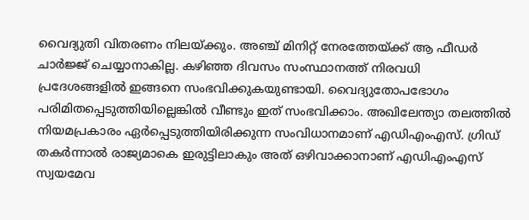വൈദ്യുതി വിതരണം നിലയ്ക്കും. അഞ്ച് മിനിറ്റ് നേരത്തേയ്ക്ക് ആ ഫീഡർ ചാർജ്ജ് ചെയ്യാനാകില്ല. കഴിഞ്ഞ ദിവസം സംസ്ഥാനത്ത് നിരവധി പ്രദേശങ്ങളിൽ ഇങ്ങനെ സംഭവിക്കുകയുണ്ടായി. വൈദ്യുതോപഭോഗം പരിമിതപ്പെടുത്തിയില്ലെങ്കിൽ വീണ്ടും ഇത് സംഭവിക്കാം. അഖിലേന്ത്യാ തലത്തിൽ നിയമപ്രകാരം ഏർപ്പെടുത്തിയിരിക്കുന്ന സംവിധാനമാണ് എഡിഎംഎസ്. ഗ്രിഡ് തകർന്നാൽ രാജ്യമാകെ ഇരുട്ടിലാകും അത് ഒഴിവാക്കാനാണ് എഡിഎംഎസ് സ്വയമേവ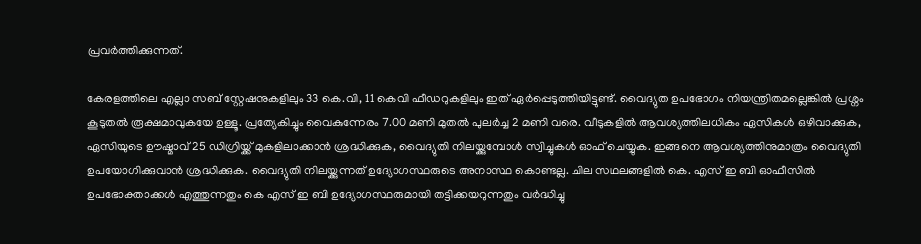പ്രവർത്തിക്കുന്നത്.

കേരളത്തിലെ എല്ലാ സബ് സ്റ്റേഷനുകളിലും 33 കെ.വി, 11 കെവി ഫീഡറുകളിലും ഇത് ഏർപ്പെടുത്തിയിട്ടുണ്ട്. വൈദ്യുത ഉപഭോഗം നിയന്ത്രിതമല്ലെങ്കിൽ പ്രശ്നം കൂടുതൽ രൂക്ഷമാവുകയേ ഉള്ളൂ. പ്രത്യേകിച്ചും വൈകുന്നേരം 7.00 മണി മുതൽ പുലർച്ച 2 മണി വരെ. വീടുകളിൽ ആവശ്യത്തിലധികം ഏസികൾ ഒഴിവാക്കുക, ഏസിയുടെ ഊഷ്മാവ് 25 ഡിഗ്രിയ്ക്ക് മുകളിലാക്കാൻ ശ്രദ്ധിക്കുക, വൈദ്യുതി നിലയ്ക്കുമ്പോൾ സ്വിച്ചുകൾ ഓഫ് ചെയ്യുക. ഇങ്ങനെ ആവശ്യത്തിനുമാത്രം വൈദ്യുതി ഉപയോഗിക്കുവാൻ ശ്രദ്ധിക്കുക. വൈദ്യുതി നിലയ്ക്കുന്നത് ഉദ്യോഗസ്ഥരുടെ അനാസ്ഥ കൊണ്ടല്ല. ചില സഥലങ്ങളിൽ കെ. എസ് ഇ ബി ഓഫീസിൽ ഉപഭോക്താക്കൾ എത്തുന്നതും കെ എസ് ഇ ബി ഉദ്യോഗസ്ഥരുമായി തട്ടിക്കയറുന്നതും വർദ്ധിച്ചു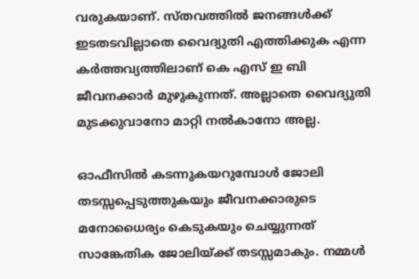വരുകയാണ്. സ്തവത്തിൽ ജനങ്ങൾക്ക് ഇടതടവില്ലാതെ വൈദ്യുതി എത്തിക്കുക എന്ന കർത്തവ്യത്തിലാണ് കെ എസ് ഇ ബി ജീവനക്കാർ മുഴുകുന്നത്. അല്ലാതെ വൈദ്യുതി മുടക്കുവാനോ മാറ്റി നൽകാനോ അല്ല.

ഓഫീസിൽ കടന്നുകയറുമ്പോൾ ജോലി തടസ്സപ്പെടുത്തുകയും ജീവനക്കാരുടെ മനോധൈര്യം കെടുകയും ചെയ്യുന്നത് സാങ്കേതിക ജോലിയ്ക്ക് തടസ്സമാകും. നമ്മൾ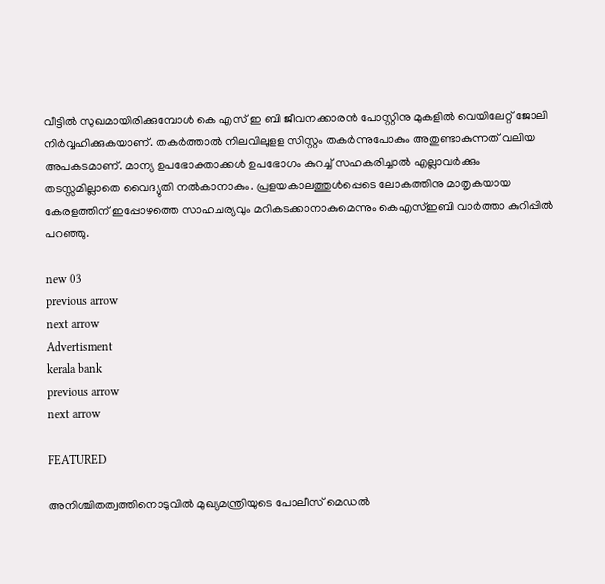വീട്ടിൽ സുഖമായിരിക്കുമ്പോൾ കെ എസ് ഇ ബി ജീവനക്കാരൻ പോസ്റ്റിനു മുകളിൽ വെയിലേറ്റ് ജോലി നിർവ്വഹിക്കുകയാണ്. തകർത്താൽ നിലവിലുളള സിസ്റ്റം തകർന്നുപോകും അതുണ്ടാകുന്നത് വലിയ അപകടമാണ്. മാന്യ ഉപഭോക്താക്കൾ ഉപഭോഗം കുറച്ച് സഹകരിച്ചാൽ എല്ലാവർക്കും തടസ്സമില്ലാതെ വൈദ്യുതി നൽകാനാകും. പ്രളയകാലത്തുൾപ്പെടെ ലോകത്തിനു മാതൃകയായ കേരളത്തിന് ഇപ്പോഴത്തെ സാഹചര്യവും മറികടക്കാനാകുമെന്നും കെഎസ്ഇബി വാര്‍ത്താ കുറിപ്പിൽ പറഞ്ഞു.

new 03
previous arrow
next arrow
Advertisment
kerala bank
previous arrow
next arrow

FEATURED

അനിശ്ചിതത്വത്തിനൊടുവിൽ മുഖ്യമന്ത്രിയുടെ പോലീസ് മെഡൽ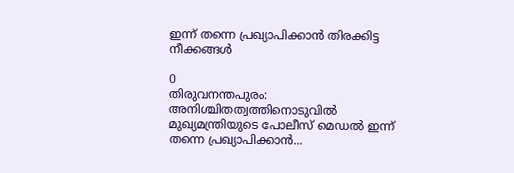ഇന്ന് തന്നെ പ്രഖ്യാപിക്കാൻ തിരക്കിട്ട നീക്കങ്ങൾ

0
തിരുവനന്തപുരം: അനിശ്ചിതത്വത്തിനൊടുവിൽ മുഖ്യമന്ത്രിയുടെ പോലീസ് മെഡൽ ഇന്ന് തന്നെ പ്രഖ്യാപിക്കാൻ...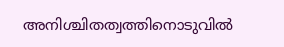അനിശ്ചിതത്വത്തിനൊടുവിൽ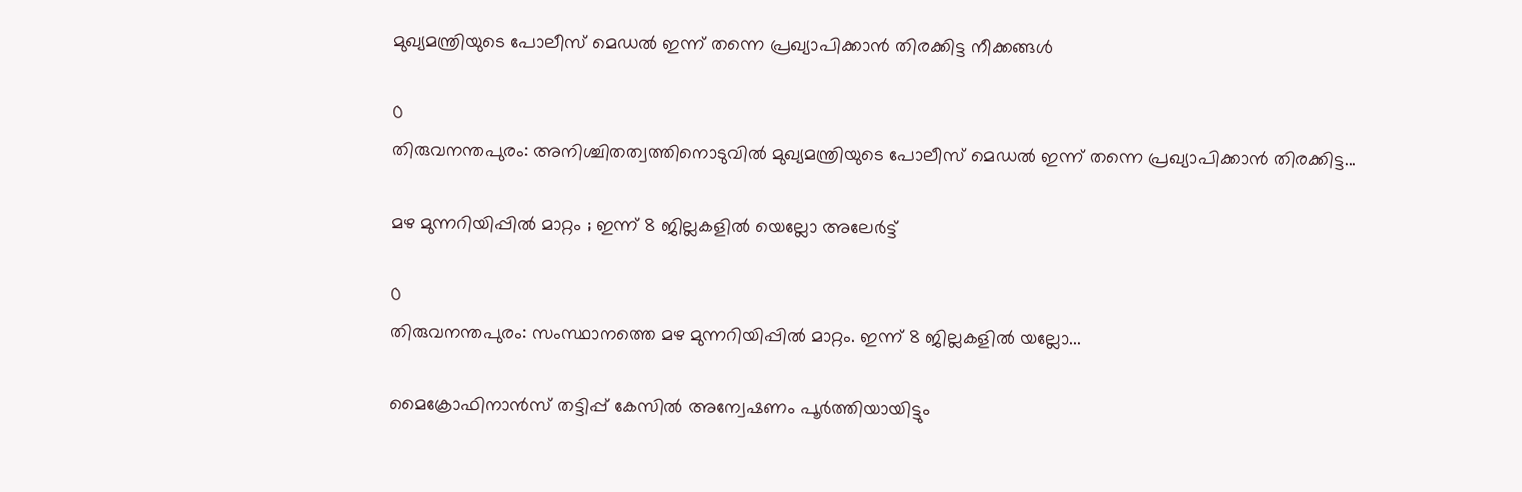മുഖ്യമന്ത്രിയുടെ പോലീസ് മെഡൽ ഇന്ന് തന്നെ പ്രഖ്യാപിക്കാൻ തിരക്കിട്ട നീക്കങ്ങൾ

0
തിരുവനന്തപുരം: അനിശ്ചിതത്വത്തിനൊടുവിൽ മുഖ്യമന്ത്രിയുടെ പോലീസ് മെഡൽ ഇന്ന് തന്നെ പ്രഖ്യാപിക്കാൻ തിരക്കിട്ട...

മഴ മുന്നറിയിപ്പിൽ മാറ്റം ; ഇന്ന് 8 ജില്ലകളിൽ യെല്ലോ അലേർട്ട്

0
തിരുവനന്തപുരം: സംസ്ഥാനത്തെ മഴ മുന്നറിയിപ്പിൽ മാറ്റം. ഇന്ന് 8 ജില്ലകളിൽ യല്ലോ...

മൈക്രോഫിനാൻസ് തട്ടിപ്പ് കേസിൽ അന്വേഷണം പൂർത്തിയായിട്ടും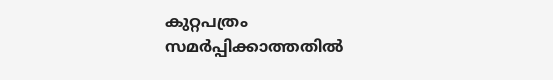കുറ്റപത്രം സമർപ്പിക്കാത്തതിൽ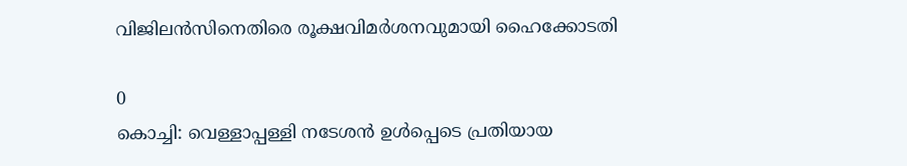വിജിലൻസിനെതിരെ രൂക്ഷവിമർശനവുമായി ഹൈക്കോടതി

0
കൊച്ചി: വെള്ളാപ്പള്ളി നടേശൻ ഉൾപ്പെടെ പ്രതിയായ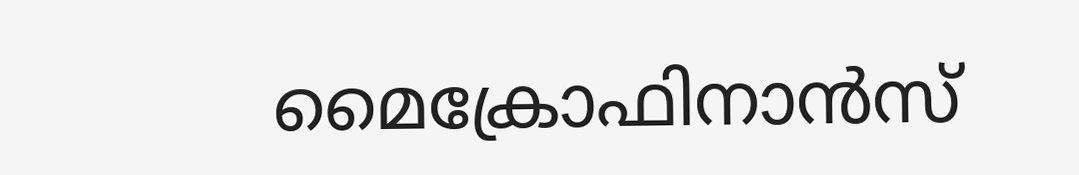മൈക്രോഫിനാൻസ്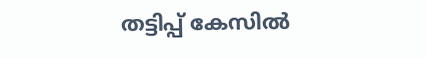തട്ടിപ്പ് കേസിൽ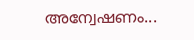അന്വേഷണം...